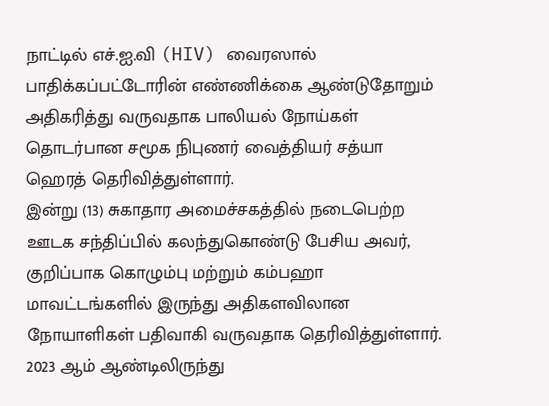நாட்டில் எச்.ஐ.வி (HIV) வைரஸால் பாதிக்கப்பட்டோரின் எண்ணிக்கை ஆண்டுதோறும் அதிகரித்து வருவதாக பாலியல் நோய்கள் தொடர்பான சமூக நிபுணர் வைத்தியர் சத்யா ஹெரத் தெரிவித்துள்ளார்.
இன்று (13) சுகாதார அமைச்சகத்தில் நடைபெற்ற ஊடக சந்திப்பில் கலந்துகொண்டு பேசிய அவர், குறிப்பாக கொழும்பு மற்றும் கம்பஹா மாவட்டங்களில் இருந்து அதிகளவிலான நோயாளிகள் பதிவாகி வருவதாக தெரிவித்துள்ளார்.
2023 ஆம் ஆண்டிலிருந்து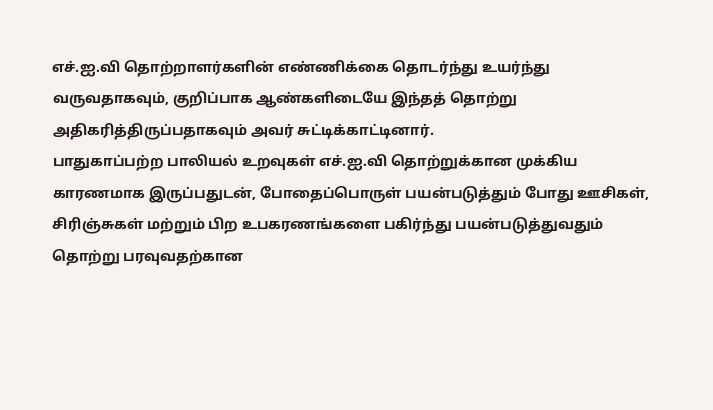எச்.ஐ.வி தொற்றாளர்களின் எண்ணிக்கை தொடர்ந்து உயர்ந்து வருவதாகவும், குறிப்பாக ஆண்களிடையே இந்தத் தொற்று அதிகரித்திருப்பதாகவும் அவர் சுட்டிக்காட்டினார்.
பாதுகாப்பற்ற பாலியல் உறவுகள் எச்.ஐ.வி தொற்றுக்கான முக்கிய காரணமாக இருப்பதுடன், போதைப்பொருள் பயன்படுத்தும் போது ஊசிகள், சிரிஞ்சுகள் மற்றும் பிற உபகரணங்களை பகிர்ந்து பயன்படுத்துவதும் தொற்று பரவுவதற்கான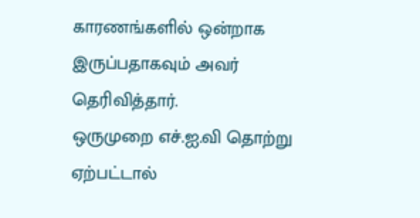காரணங்களில் ஒன்றாக இருப்பதாகவும் அவர் தெரிவித்தார்.
ஒருமுறை எச்.ஐ.வி தொற்று ஏற்பட்டால்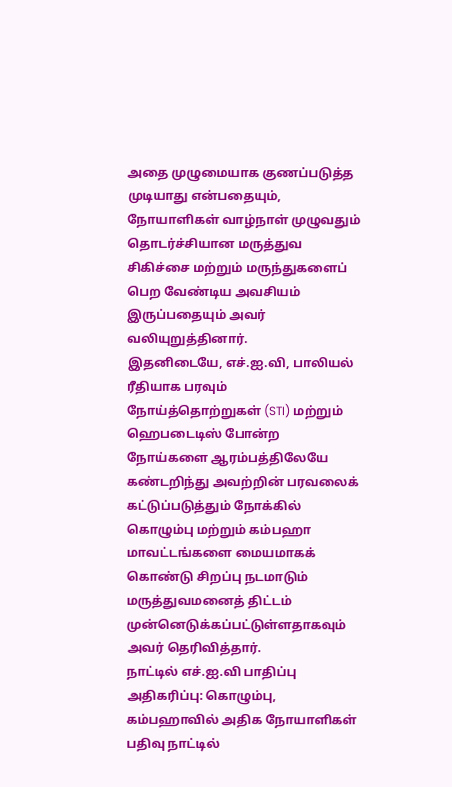அதை முழுமையாக குணப்படுத்த முடியாது என்பதையும், நோயாளிகள் வாழ்நாள் முழுவதும் தொடர்ச்சியான மருத்துவ சிகிச்சை மற்றும் மருந்துகளைப் பெற வேண்டிய அவசியம் இருப்பதையும் அவர் வலியுறுத்தினார்.
இதனிடையே, எச்.ஐ.வி, பாலியல் ரீதியாக பரவும் நோய்த்தொற்றுகள் (STI) மற்றும் ஹெபடைடிஸ் போன்ற நோய்களை ஆரம்பத்திலேயே கண்டறிந்து அவற்றின் பரவலைக் கட்டுப்படுத்தும் நோக்கில் கொழும்பு மற்றும் கம்பஹா மாவட்டங்களை மையமாகக் கொண்டு சிறப்பு நடமாடும் மருத்துவமனைத் திட்டம் முன்னெடுக்கப்பட்டுள்ளதாகவும் அவர் தெரிவித்தார்.
நாட்டில் எச்.ஐ.வி பாதிப்பு அதிகரிப்பு: கொழும்பு, கம்பஹாவில் அதிக நோயாளிகள் பதிவு நாட்டில்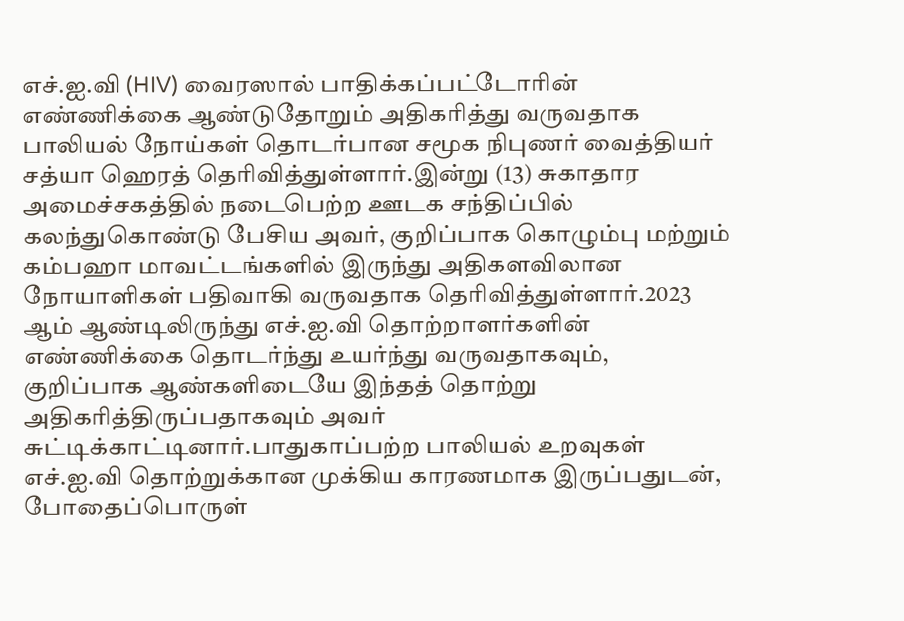எச்.ஐ.வி (HIV) வைரஸால் பாதிக்கப்பட்டோரின் எண்ணிக்கை ஆண்டுதோறும் அதிகரித்து வருவதாக பாலியல் நோய்கள் தொடர்பான சமூக நிபுணர் வைத்தியர் சத்யா ஹெரத் தெரிவித்துள்ளார்.இன்று (13) சுகாதார அமைச்சகத்தில் நடைபெற்ற ஊடக சந்திப்பில் கலந்துகொண்டு பேசிய அவர், குறிப்பாக கொழும்பு மற்றும் கம்பஹா மாவட்டங்களில் இருந்து அதிகளவிலான நோயாளிகள் பதிவாகி வருவதாக தெரிவித்துள்ளார்.2023 ஆம் ஆண்டிலிருந்து எச்.ஐ.வி தொற்றாளர்களின் எண்ணிக்கை தொடர்ந்து உயர்ந்து வருவதாகவும், குறிப்பாக ஆண்களிடையே இந்தத் தொற்று அதிகரித்திருப்பதாகவும் அவர் சுட்டிக்காட்டினார்.பாதுகாப்பற்ற பாலியல் உறவுகள் எச்.ஐ.வி தொற்றுக்கான முக்கிய காரணமாக இருப்பதுடன், போதைப்பொருள்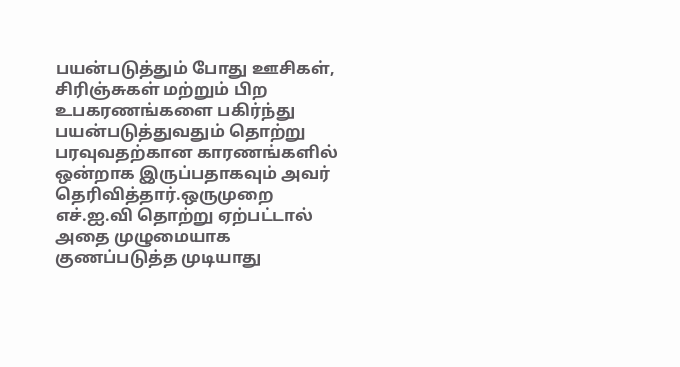பயன்படுத்தும் போது ஊசிகள், சிரிஞ்சுகள் மற்றும் பிற உபகரணங்களை பகிர்ந்து பயன்படுத்துவதும் தொற்று பரவுவதற்கான காரணங்களில் ஒன்றாக இருப்பதாகவும் அவர் தெரிவித்தார்.ஒருமுறை எச்.ஐ.வி தொற்று ஏற்பட்டால் அதை முழுமையாக குணப்படுத்த முடியாது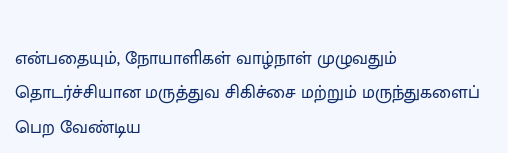என்பதையும், நோயாளிகள் வாழ்நாள் முழுவதும் தொடர்ச்சியான மருத்துவ சிகிச்சை மற்றும் மருந்துகளைப் பெற வேண்டிய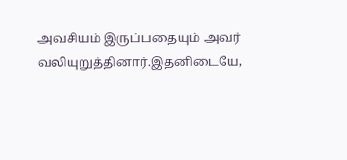அவசியம் இருப்பதையும் அவர் வலியுறுத்தினார்.இதனிடையே,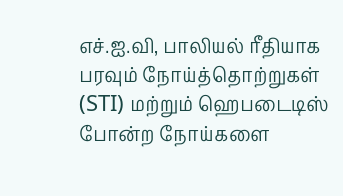எச்.ஐ.வி, பாலியல் ரீதியாக பரவும் நோய்த்தொற்றுகள் (STI) மற்றும் ஹெபடைடிஸ் போன்ற நோய்களை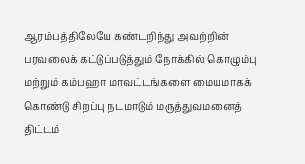ஆரம்பத்திலேயே கண்டறிந்து அவற்றின் பரவலைக் கட்டுப்படுத்தும் நோக்கில் கொழும்பு மற்றும் கம்பஹா மாவட்டங்களை மையமாகக் கொண்டு சிறப்பு நடமாடும் மருத்துவமனைத் திட்டம்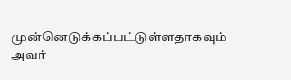முன்னெடுக்கப்பட்டுள்ளதாகவும் அவர்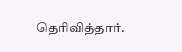தெரிவித்தார்.